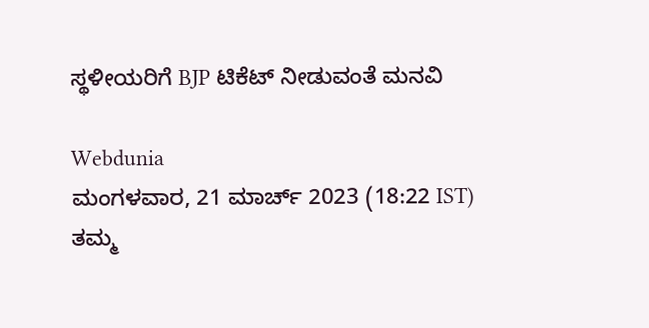ಸ್ಥಳೀಯರಿಗೆ BJP ಟಿಕೆಟ್ ನೀಡುವಂತೆ ಮನವಿ

Webdunia
ಮಂಗಳವಾರ, 21 ಮಾರ್ಚ್ 2023 (18:22 IST)
ತಮ್ಮ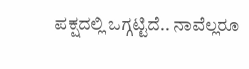ಪಕ್ಷದಲ್ಲಿ ಒಗ್ಗಟ್ಟಿದೆ.. ನಾವೆಲ್ಲರೂ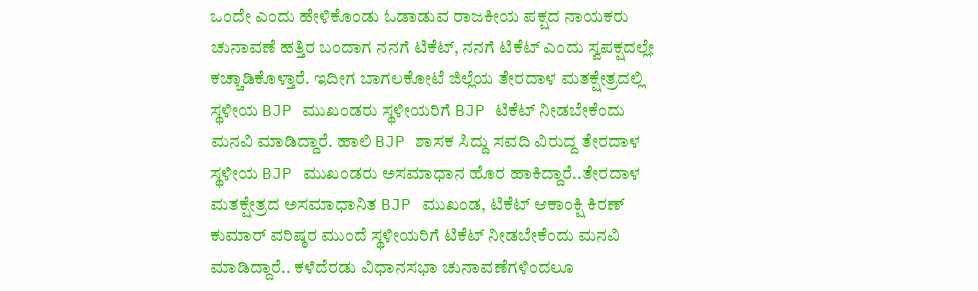ಒಂದೇ ಎಂದು ಹೇಳಿಕೊಂಡು ಓಡಾಡುವ ರಾಜಕೀಯ ಪಕ್ಷದ ನಾಯಕರು ಚುನಾವಣೆ ಹತ್ತಿರ ಬಂದಾಗ ನನಗೆ ಟಿಕೆಟ್, ನನಗೆ ಟಿಕೆಟ್ ಎಂದು ಸ್ವಪಕ್ಷದಲ್ಲೇ ಕಚ್ಚಾಡಿಕೊಳ್ತಾರೆ. ಇದೀಗ ಬಾಗಲಕೋಟೆ ಜಿಲ್ಲೆಯ ತೇರದಾಳ ಮತಕ್ಷೇತ್ರದಲ್ಲಿ ಸ್ಥಳೀಯ BJP ಮುಖಂಡರು ಸ್ಥಳೀಯರಿಗೆ BJP ಟಿಕೆಟ್ ನೀಡಬೇಕೆಂದು ಮನವಿ ಮಾಡಿದ್ದಾರೆ. ಹಾಲಿ BJP ಶಾಸಕ ಸಿದ್ದು ಸವದಿ ವಿರುದ್ದ ತೇರದಾಳ ಸ್ಥಳೀಯ BJP ಮುಖಂಡರು ಅಸಮಾಧಾನ ಹೊರ ಹಾಕಿದ್ದಾರೆ..ತೇರದಾಳ ಮತಕ್ಷೇತ್ರದ ಅಸಮಾಧಾನಿತ BJP ಮುಖಂಡ, ಟಿಕೆಟ್ ಆಕಾಂಕ್ಷಿ ಕಿರಣ್ ಕುಮಾರ್ ವರಿಷ್ಠರ ಮುಂದೆ ಸ್ಥಳೀಯರಿಗೆ ಟಿಕೆಟ್ ನೀಡಬೇಕೆಂದು ಮನವಿ ಮಾಡಿದ್ದಾರೆ.. ಕಳೆದೆರಡು ವಿಧಾನಸಭಾ ಚುನಾವಣೆಗಳಿಂದಲೂ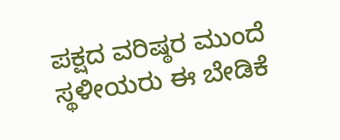ಪಕ್ಷದ ವರಿಷ್ಠರ ಮುಂದೆ ಸ್ಥಳೀಯರು ಈ ಬೇಡಿಕೆ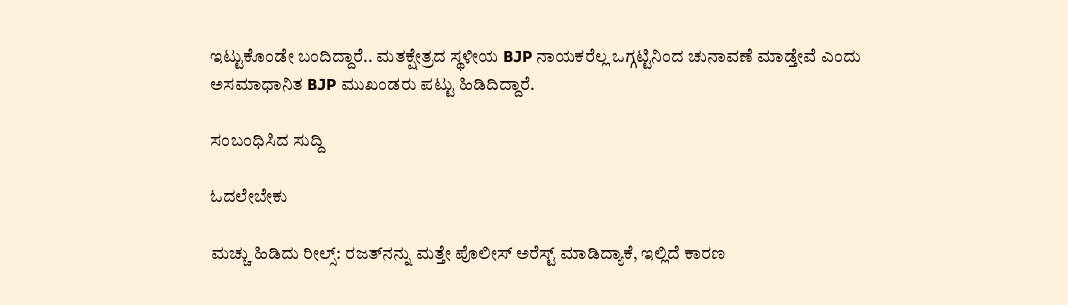ಇಟ್ಟುಕೊಂಡೇ ಬಂದಿದ್ದಾರೆ.. ಮತಕ್ಷೇತ್ರದ ಸ್ಥಳೀಯ BJP ನಾಯಕರೆಲ್ಲ ಒಗ್ಗಟ್ಟಿನಿಂದ ಚುನಾವಣೆ ಮಾಡ್ತೇವೆ ಎಂದು ಅಸಮಾಧಾನಿತ BJP ಮುಖಂಡರು ಪಟ್ಟು ಹಿಡಿದಿದ್ದಾರೆ.

ಸಂಬಂಧಿಸಿದ ಸುದ್ದಿ

ಓದಲೇಬೇಕು

ಮಚ್ಚು ಹಿಡಿದು ರೀಲ್ಸ್‌: ರಜತ್‌ನನ್ನು ಮತ್ತೇ ಪೊಲೀಸ್ ಅರೆಸ್ಟ್ ಮಾಡಿದ್ಯಾಕೆ, ಇಲ್ಲಿದೆ ಕಾರಣ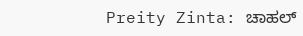Preity Zinta: ಚಾಹಲ್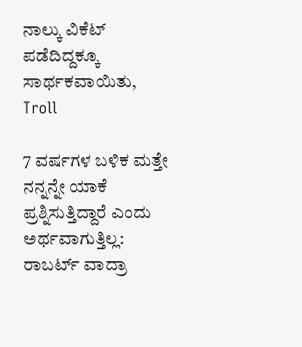ನಾಲ್ಕು ವಿಕೆಟ್ ಪಡೆದಿದ್ದಕ್ಕೂ ಸಾರ್ಥಕವಾಯಿತು, Troll

7 ವರ್ಷಗಳ ಬಳಿಕ ಮತ್ತೇ ನನ್ನನ್ನೇ ಯಾಕೆ ಪ್ರಶ್ನಿಸುತ್ತಿದ್ದಾರೆ ಎಂದು ಅರ್ಥವಾಗುತ್ತಿಲ್ಲ: ರಾಬರ್ಟ್‌ ವಾದ್ರಾ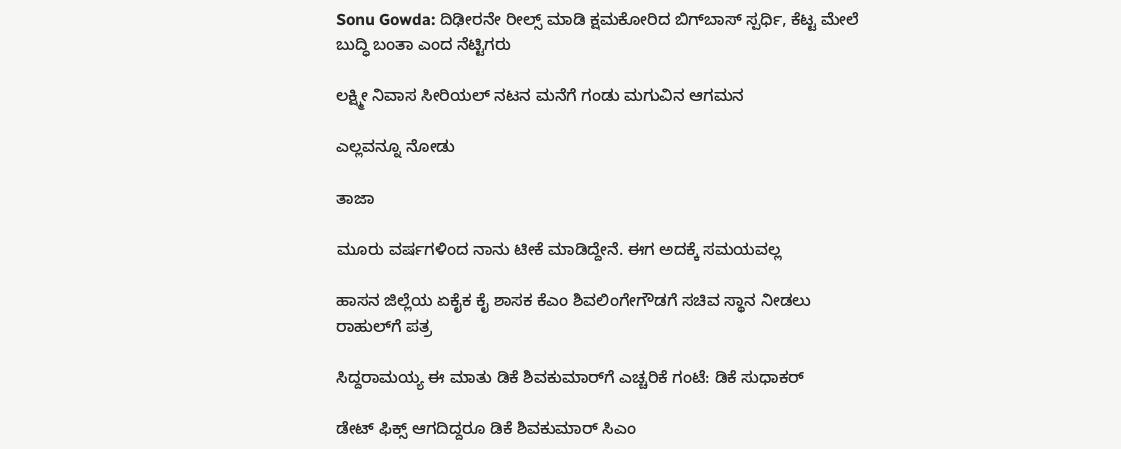Sonu Gowda: ದಿಢೀರನೇ ರೀಲ್ಸ್ ಮಾಡಿ ಕ್ಷಮಕೋರಿದ ಬಿಗ್‌ಬಾಸ್‌ ಸ್ಪರ್ಧಿ, ಕೆಟ್ಟ ಮೇಲೆ ಬುದ್ಧಿ ಬಂತಾ ಎಂದ ನೆಟ್ಟಿಗರು

ಲಕ್ಷ್ಮೀ ನಿವಾಸ ಸೀರಿಯಲ್ ನಟನ ಮನೆಗೆ ಗಂಡು ಮಗುವಿನ ಆಗಮನ

ಎಲ್ಲವನ್ನೂ ನೋಡು

ತಾಜಾ

ಮೂರು ವರ್ಷಗಳಿಂದ ನಾನು ಟೀಕೆ ಮಾಡಿದ್ದೇನೆ. ಈಗ ಅದಕ್ಕೆ ಸಮಯವಲ್ಲ

ಹಾಸನ ಜಿಲ್ಲೆಯ ಏಕೈಕ ಕೈ ಶಾಸಕ ಕೆಎಂ ಶಿವಲಿಂಗೇಗೌಡಗೆ ಸಚಿವ ಸ್ಥಾನ ನೀಡಲು ರಾಹುಲ್‌ಗೆ ಪತ್ರ

ಸಿದ್ದರಾಮಯ್ಯ ಈ ಮಾತು ಡಿಕೆ ಶಿವಕುಮಾರ್‌ಗೆ ಎಚ್ಚರಿಕೆ ಗಂಟೆ: ಡಿಕೆ ಸುಧಾಕರ್‌

ಡೇಟ್ ಫಿಕ್ಸ್ ಆಗದಿದ್ದರೂ ಡಿಕೆ ಶಿವಕುಮಾರ್ ಸಿಎಂ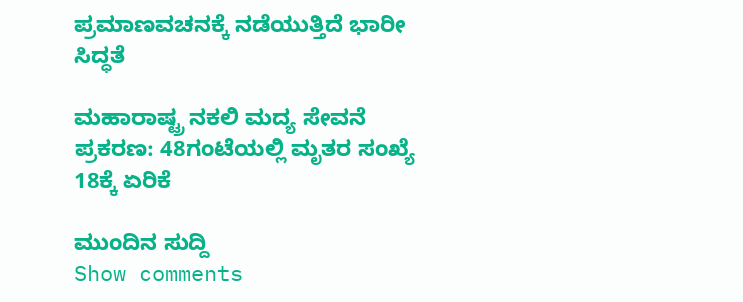ಪ್ರಮಾಣವಚನಕ್ಕೆ ನಡೆಯುತ್ತಿದೆ ಭಾರೀ ಸಿದ್ಧತೆ

ಮಹಾರಾಷ್ಟ್ರ ನಕಲಿ ಮದ್ಯ ಸೇವನೆ ಪ್ರಕರಣ: 48ಗಂಟೆಯಲ್ಲಿ ಮೃತರ ಸಂಖ್ಯೆ 18ಕ್ಕೆ ಏರಿಕೆ

ಮುಂದಿನ ಸುದ್ದಿ
Show comments